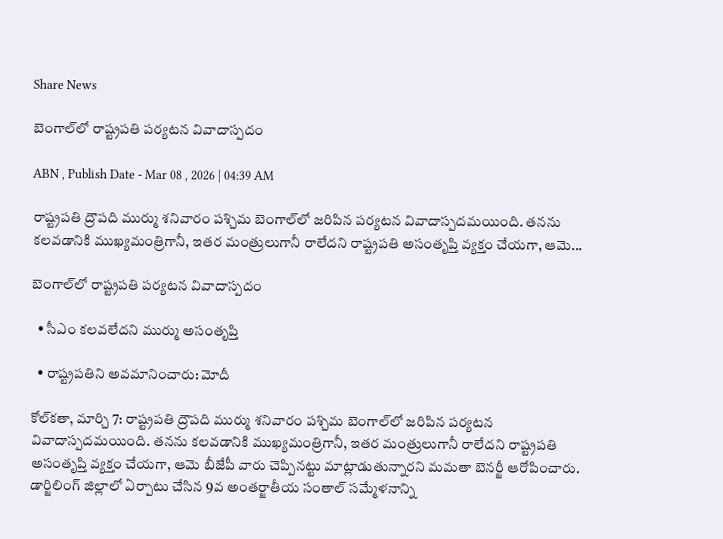Share News

బెంగాల్‌లో రాష్ట్రపతి పర్యటన వివాదాస్పదం

ABN , Publish Date - Mar 08 , 2026 | 04:39 AM

రాష్ట్రపతి ద్రౌపది ముర్ము శనివారం పశ్చిమ బెంగాల్‌లో జరిపిన పర్యటన వివాదాస్పదమయింది. తనను కలవడానికి ముఖ్యమంత్రిగానీ, ఇతర మంత్రులుగానీ రాలేదని రాష్ట్రపతి అసంతృప్తి వ్యక్తం చేయగా, ఆమె...

బెంగాల్‌లో రాష్ట్రపతి పర్యటన వివాదాస్పదం

  • సీఎం కలవలేదని ముర్ము అసంతృప్తి

  • రాష్ట్రపతిని అవమానించారు: మోదీ

కోల్‌కతా, మార్చి 7: రాష్ట్రపతి ద్రౌపది ముర్ము శనివారం పశ్చిమ బెంగాల్‌లో జరిపిన పర్యటన వివాదాస్పదమయింది. తనను కలవడానికి ముఖ్యమంత్రిగానీ, ఇతర మంత్రులుగానీ రాలేదని రాష్ట్రపతి అసంతృప్తి వ్యక్తం చేయగా, ఆమె బీజేపీ వారు చెప్పినట్టు మాట్లాడుతున్నారని మమతా బెనర్జీ ఆరోపించారు. డార్జిలింగ్‌ జిల్లాలో ఏర్పాటు చేసిన 9వ అంతర్జాతీయ సంతాల్‌ సమ్మేళనాన్ని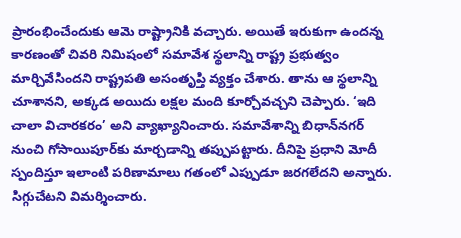ప్రారంభించేందుకు ఆమె రాష్ట్రానికి వచ్చారు. అయితే ఇరుకుగా ఉందన్న కారణంతో చివరి నిమిషంలో సమావేశ స్థలాన్ని రాష్ట్ర ప్రభుత్వం మార్చివేసిందని రాష్ట్రపతి అసంతృప్తి వ్యక్తం చేశారు. తాను ఆ స్థలాన్ని చూశానని, అక్కడ అయిదు లక్షల మంది కూర్చోవచ్చని చెప్పారు. ‘ఇది చాలా విచారకరం’ అని వ్యాఖ్యానించారు. సమావేశాన్ని బిధాన్‌నగర్‌ నుంచి గోసాయిపూర్‌కు మార్చడాన్ని తప్పుపట్టారు. దీనిపై ప్రధాని మోదీ స్పందిస్తూ ఇలాంటి పరిణామాలు గతంలో ఎప్పుడూ జరగలేదని అన్నారు. సిగ్గుచేటని విమర్శించారు.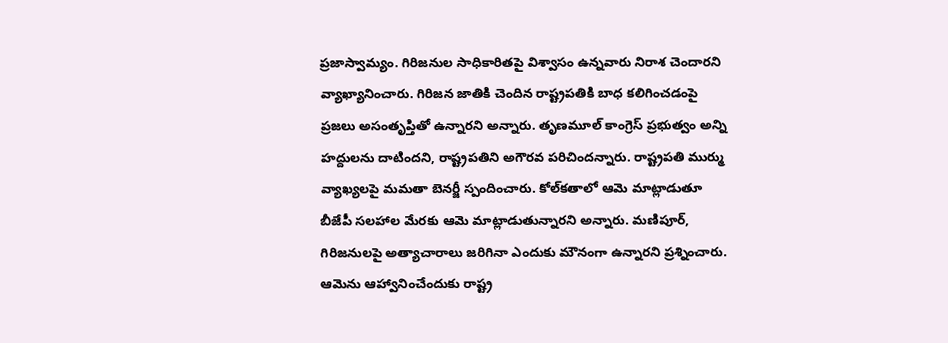ప్రజాస్వామ్యం. గిరిజనుల సాధికారితపై విశ్వాసం ఉన్నవారు నిరాశ చెందారని వ్యాఖ్యానించారు. గిరిజన జాతికి చెందిన రాష్ట్రపతికి బాధ కలిగించడంపై ప్రజలు అసంతృప్తితో ఉన్నారని అన్నారు. తృణమూల్‌ కాంగ్రెస్‌ ప్రభుత్వం అన్ని హద్దులను దాటిందని, రాష్ట్రపతిని అగౌరవ పరిచిందన్నారు. రాష్ట్రపతి ముర్ము వ్యాఖ్యలపై మమతా బెనర్జీ స్పందించారు. కోల్‌కతాలో ఆమె మాట్లాడుతూ బీజేపీ సలహాల మేరకు ఆమె మాట్లాడుతున్నారని అన్నారు. మణిపూర్‌, గిరిజనులపై అత్యాచారాలు జరిగినా ఎందుకు మౌనంగా ఉన్నారని ప్రశ్నించారు. ఆమెను ఆహ్వానించేందుకు రాష్ట్ర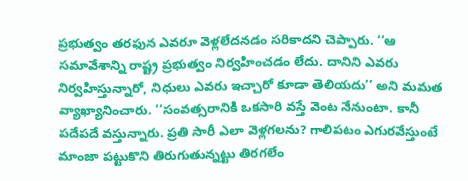ప్రభుత్వం తరఫున ఎవరూ వెళ్లలేదనడం సరికాదని చెప్పారు. ‘‘ఆ సమావేశాన్ని రాష్ట్ర ప్రభుత్వం నిర్వహించడం లేదు. దానిని ఎవరు నిర్వహిస్తున్నారో, నిధులు ఎవరు ఇచ్చారో కూడా తెలియదు’’ అని మమత వ్యాఖ్యానించారు. ‘‘సంవత్సరానికి ఒకసారి వస్తే వెంట నేనుంటా. కానీ పదేపదే వస్తున్నారు. ప్రతి సారీ ఎలా వెళ్లగలను? గాలిపటం ఎగురవేస్తుంటే మాంజా పట్టుకొని తిరుగుతున్నట్టు తిరగలేం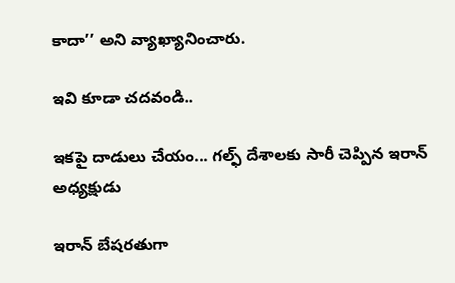కాదా’’ అని వ్యాఖ్యానించారు.

ఇవి కూడా చదవండి..

ఇకపై దాడులు చేయం... గల్ఫ్ దేశాలకు సారీ చెప్పిన ఇరాన్ అధ్యక్షుడు

ఇరాన్ బేషరతుగా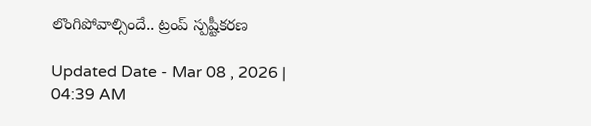లొంగిపోవాల్సిందే.. ట్రంప్ స్పష్టీకరణ

Updated Date - Mar 08 , 2026 | 04:39 AM